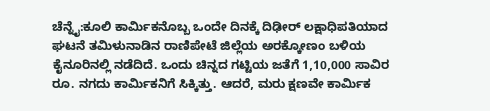ಚೆನ್ನೈ:ಕೂಲಿ ಕಾರ್ಮಿಕನೊಬ್ಬ ಒಂದೇ ದಿನಕ್ಕೆ ದಿಢೀರ್ ಲಕ್ಷಾಧಿಪತಿಯಾದ ಘಟನೆ ತಮಿಳುನಾಡಿನ ರಾಣಿಪೇಟೆ ಜಿಲ್ಲೆಯ ಅರಕ್ಕೋಣಂ ಬಳಿಯ ಕೈನೂರಿನಲ್ಲಿ ನಡೆದಿದೆ. ಒಂದು ಚಿನ್ನದ ಗಟ್ಟಿಯ ಜತೆಗೆ 1,10,000 ಸಾವಿರ ರೂ. ನಗದು ಕಾರ್ಮಿಕನಿಗೆ ಸಿಕ್ಕಿತ್ತು. ಆದರೆ, ಮರು ಕ್ಷಣವೇ ಕಾರ್ಮಿಕ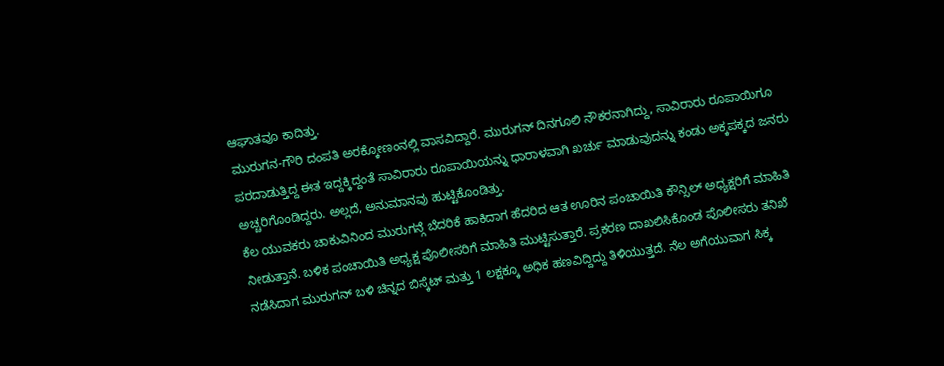ಆಘಾತವೂ ಕಾದಿತ್ತು.
ಮುರುಗನ-ಗೌರಿ ದಂಪತಿ ಅರಕ್ಕೋಣಂನಲ್ಲಿ ವಾಸವಿದ್ದಾರೆ. ಮುರುಗನ್ ದಿನಗೂಲಿ ನೌಕರನಾಗಿದ್ದು, ಸಾವಿರಾರು ರೂಪಾಯಿಗೂ ಪರದಾಡುತ್ತಿದ್ದ ಈತ ಇದ್ದಕ್ಕಿದ್ದಂತೆ ಸಾವಿರಾರು ರೂಪಾಯಿಯನ್ನು ಧಾರಾಳವಾಗಿ ಖರ್ಚು ಮಾಡುವುದನ್ನು ಕಂಡು ಅಕ್ಕಪಕ್ಕದ ಜನರು ಅಚ್ಚರಿಗೊಂಡಿದ್ದರು. ಅಲ್ಲದೆ, ಅನುಮಾನವು ಹುಟ್ಟಿಕೊಂಡಿತ್ತು.
ಕೆಲ ಯುವಕರು ಚಾಕುವಿನಿಂದ ಮುರುಗನ್ಗೆ ಬೆದರಿಕೆ ಹಾಕಿದಾಗ ಹೆದರಿದ ಆತ ಊರಿನ ಪಂಚಾಯಿತಿ ಕೌನ್ಸಿಲ್ ಅಧ್ಯಕ್ಷರಿಗೆ ಮಾಹಿತಿ ನೀಡುತ್ತಾನೆ. ಬಳಿಕ ಪಂಚಾಯಿತಿ ಅಧ್ಯಕ್ಷ ಪೊಲೀಸರಿಗೆ ಮಾಹಿತಿ ಮುಟ್ಟಿಸುತ್ತಾರೆ. ಪ್ರಕರಣ ದಾಖಲಿಸಿಕೊಂಡ ಪೊಲೀಸರು ತನಿಖೆ ನಡೆಸಿದಾಗ ಮುರುಗನ್ ಬಳಿ ಚಿನ್ನದ ಬಿಸ್ಕೆಟ್ ಮತ್ತು 1 ಲಕ್ಷಕ್ಕೂ ಅಧಿಕ ಹಣವಿದ್ದಿದ್ದು ತಿಳಿಯುತ್ತದೆ. ನೆಲ ಅಗೆಯುವಾಗ ಸಿಕ್ಕ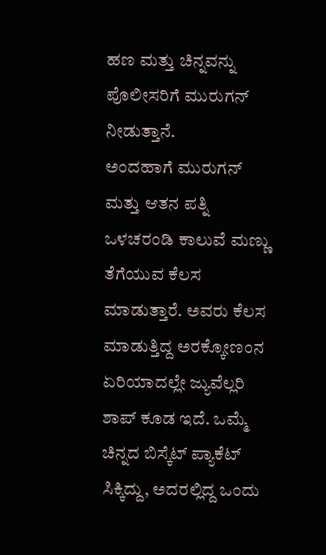ಹಣ ಮತ್ತು ಚಿನ್ನವನ್ನು ಪೊಲೀಸರಿಗೆ ಮುರುಗನ್ ನೀಡುತ್ತಾನೆ.
ಅಂದಹಾಗೆ ಮುರುಗನ್ ಮತ್ತು ಆತನ ಪತ್ನಿ ಒಳಚರಂಡಿ ಕಾಲುವೆ ಮಣ್ಣು ತೆಗೆಯುವ ಕೆಲಸ ಮಾಡುತ್ತಾರೆ. ಅವರು ಕೆಲಸ ಮಾಡುತ್ತಿದ್ದ ಅರಕ್ಕೋಣಂನ ಏರಿಯಾದಲ್ಲೇ ಜ್ಯುವೆಲ್ಲರಿ ಶಾಪ್ ಕೂಡ ಇದೆ. ಒಮ್ಮೆ ಚಿನ್ನದ ಬಿಸ್ಕೆಟ್ ಪ್ಯಾಕೆಟ್ ಸಿಕ್ಕಿದ್ದು, ಅದರಲ್ಲಿದ್ದ ಒಂದು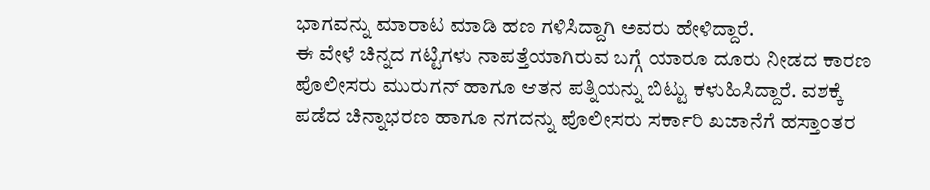ಭಾಗವನ್ನು ಮಾರಾಟ ಮಾಡಿ ಹಣ ಗಳಿಸಿದ್ದಾಗಿ ಅವರು ಹೇಳಿದ್ದಾರೆ.
ಈ ವೇಳೆ ಚಿನ್ನದ ಗಟ್ಟಿಗಳು ನಾಪತ್ತೆಯಾಗಿರುವ ಬಗ್ಗೆ ಯಾರೂ ದೂರು ನೀಡದ ಕಾರಣ ಪೊಲೀಸರು ಮುರುಗನ್ ಹಾಗೂ ಆತನ ಪತ್ನಿಯನ್ನು ಬಿಟ್ಟು ಕಳುಹಿಸಿದ್ದಾರೆ. ವಶಕ್ಕೆ ಪಡೆದ ಚಿನ್ನಾಭರಣ ಹಾಗೂ ನಗದನ್ನು ಪೊಲೀಸರು ಸರ್ಕಾರಿ ಖಜಾನೆಗೆ ಹಸ್ತಾಂತರ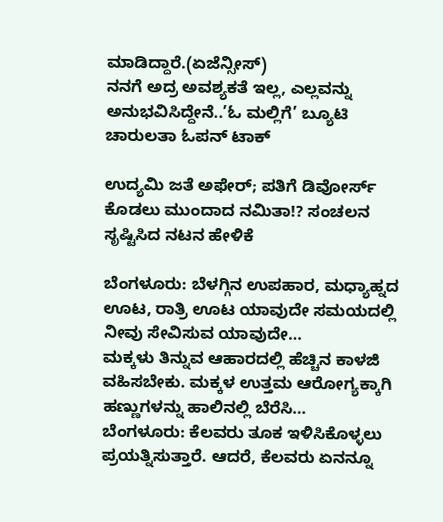ಮಾಡಿದ್ದಾರೆ.(ಏಜೆನ್ಸೀಸ್)
ನನಗೆ ಅದ್ರ ಅವಶ್ಯಕತೆ ಇಲ್ಲ, ಎಲ್ಲವನ್ನು ಅನುಭವಿಸಿದ್ದೇನೆ..’ಓ ಮಲ್ಲಿಗೆ’ ಬ್ಯೂಟಿ ಚಾರುಲತಾ ಓಪನ್ ಟಾಕ್

ಉದ್ಯಮಿ ಜತೆ ಅಫೇರ್; ಪತಿಗೆ ಡಿವೋರ್ಸ್ ಕೊಡಲು ಮುಂದಾದ ನಮಿತಾ!? ಸಂಚಲನ ಸೃಷ್ಟಿಸಿದ ನಟನ ಹೇಳಿಕೆ

ಬೆಂಗಳೂರು: ಬೆಳಗ್ಗಿನ ಉಪಹಾರ, ಮಧ್ಯಾಹ್ನದ ಊಟ, ರಾತ್ರಿ ಊಟ ಯಾವುದೇ ಸಮಯದಲ್ಲಿ ನೀವು ಸೇವಿಸುವ ಯಾವುದೇ…
ಮಕ್ಕಳು ತಿನ್ನುವ ಆಹಾರದಲ್ಲಿ ಹೆಚ್ಚಿನ ಕಾಳಜಿ ವಹಿಸಬೇಕು. ಮಕ್ಕಳ ಉತ್ತಮ ಆರೋಗ್ಯಕ್ಕಾಗಿ ಹಣ್ಣುಗಳನ್ನು ಹಾಲಿನಲ್ಲಿ ಬೆರೆಸಿ…
ಬೆಂಗಳೂರು: ಕೆಲವರು ತೂಕ ಇಳಿಸಿಕೊಳ್ಳಲು ಪ್ರಯತ್ನಿಸುತ್ತಾರೆ. ಆದರೆ, ಕೆಲವರು ಏನನ್ನೂ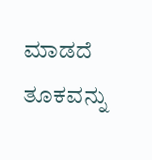ಮಾಡದೆ ತೂಕವನ್ನು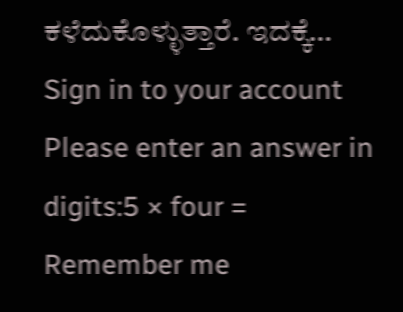ಕಳೆದುಕೊಳ್ಳುತ್ತಾರೆ. ಇದಕ್ಕೆ…
Sign in to your account
Please enter an answer in digits:5 × four =
Remember me